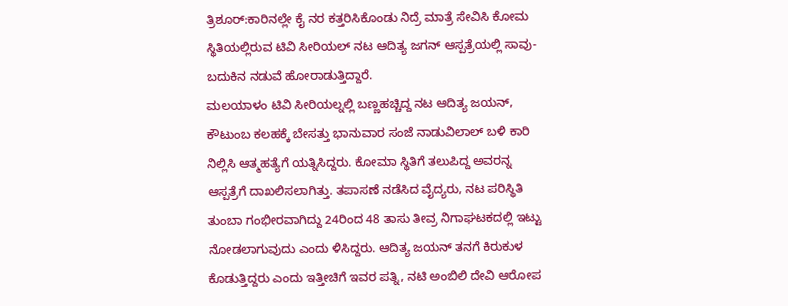ತ್ರಿಶೂರ್:ಕಾರಿನಲ್ಲೇ ಕೈ ನರ ಕತ್ತರಿಸಿಕೊಂಡು ನಿದ್ರೆ ಮಾತ್ರೆ ಸೇವಿಸಿ ಕೋಮ ಸ್ಥಿತಿಯಲ್ಲಿರುವ ಟಿವಿ ಸೀರಿಯಲ್ ನಟ ಆದಿತ್ಯ ಜಗನ್ ಆಸ್ಪತ್ರೆಯಲ್ಲಿ ಸಾವು-ಬದುಕಿನ ನಡುವೆ ಹೋರಾಡುತ್ತಿದ್ದಾರೆ.
ಮಲಯಾಳಂ ಟಿವಿ ಸೀರಿಯಲ್ನಲ್ಲಿ ಬಣ್ಣಹಚ್ಚಿದ್ದ ನಟ ಆದಿತ್ಯ ಜಯನ್, ಕೌಟುಂಬ ಕಲಹಕ್ಕೆ ಬೇಸತ್ತು ಭಾನುವಾರ ಸಂಜೆ ನಾಡುವಿಲಾಲ್ ಬಳಿ ಕಾರಿ ನಿಲ್ಲಿಸಿ ಆತ್ಮಹತ್ಯೆಗೆ ಯತ್ನಿಸಿದ್ದರು. ಕೋಮಾ ಸ್ಥಿತಿಗೆ ತಲುಪಿದ್ದ ಅವರನ್ನ ಆಸ್ಪತ್ರೆಗೆ ದಾಖಲಿಸಲಾಗಿತ್ತು. ತಪಾಸಣೆ ನಡೆಸಿದ ವೈದ್ಯರು, ನಟ ಪರಿಸ್ಥಿತಿ ತುಂಬಾ ಗಂಭೀರವಾಗಿದ್ದು 24ರಿಂದ 48 ತಾಸು ತೀವ್ರ ನಿಗಾಘಟಕದಲ್ಲಿ ಇಟ್ಟು ನೋಡಲಾಗುವುದು ಎಂದು ಳಿಸಿದ್ದರು. ಆದಿತ್ಯ ಜಯನ್ ತನಗೆ ಕಿರುಕುಳ ಕೊಡುತ್ತಿದ್ದರು ಎಂದು ಇತ್ತೀಚಿಗೆ ಇವರ ಪತ್ನಿ, ನಟಿ ಅಂಬಿಲಿ ದೇವಿ ಆರೋಪ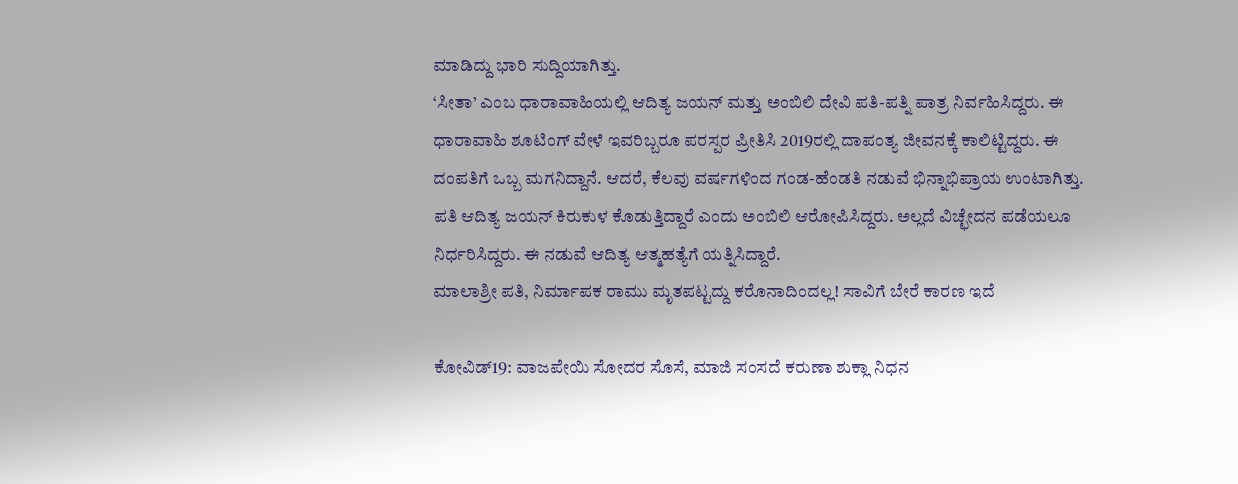ಮಾಡಿದ್ದು ಭಾರಿ ಸುದ್ದಿಯಾಗಿತ್ತು.
‘ಸೀತಾ’ ಎಂಬ ಧಾರಾವಾಹಿಯಲ್ಲಿ ಆದಿತ್ಯ ಜಯನ್ ಮತ್ತು ಅಂಬಿಲಿ ದೇವಿ ಪತಿ-ಪತ್ನಿ ಪಾತ್ರ ನಿರ್ವಹಿಸಿದ್ದರು. ಈ ಧಾರಾವಾಹಿ ಶೂಟಿಂಗ್ ವೇಳೆ ಇವರಿಬ್ಬರೂ ಪರಸ್ಪರ ಪ್ರೀತಿಸಿ 2019ರಲ್ಲಿ ದಾಪಂತ್ಯ ಜೀವನಕ್ಕೆ ಕಾಲಿಟ್ಟಿದ್ದರು. ಈ ದಂಪತಿಗೆ ಒಬ್ಬ ಮಗನಿದ್ದಾನೆ. ಆದರೆ, ಕೆಲವು ವರ್ಷಗಳಿಂದ ಗಂಡ-ಹೆಂಡತಿ ನಡುವೆ ಭಿನ್ನಾಭಿಪ್ರಾಯ ಉಂಟಾಗಿತ್ತು. ಪತಿ ಆದಿತ್ಯ ಜಯನ್ ಕಿರುಕುಳ ಕೊಡುತ್ತಿದ್ದಾರೆ ಎಂದು ಅಂಬಿಲಿ ಆರೋಪಿಸಿದ್ದರು. ಅಲ್ಲದೆ ವಿಚ್ಛೇದನ ಪಡೆಯಲೂ ನಿರ್ಧರಿಸಿದ್ದರು. ಈ ನಡುವೆ ಆದಿತ್ಯ ಆತ್ಮಹತ್ಯೆಗೆ ಯತ್ನಿಸಿದ್ದಾರೆ.
ಮಾಲಾಶ್ರೀ ಪತಿ, ನಿರ್ಮಾಪಕ ರಾಮು ಮೃತಪಟ್ಟದ್ದು ಕರೊನಾದಿಂದಲ್ಲ! ಸಾವಿಗೆ ಬೇರೆ ಕಾರಣ ಇದೆ

ಕೋವಿಡ್19: ವಾಜಪೇಯಿ ಸೋದರ ಸೊಸೆ, ಮಾಜಿ ಸಂಸದೆ ಕರುಣಾ ಶುಕ್ಲಾ ನಿಧನ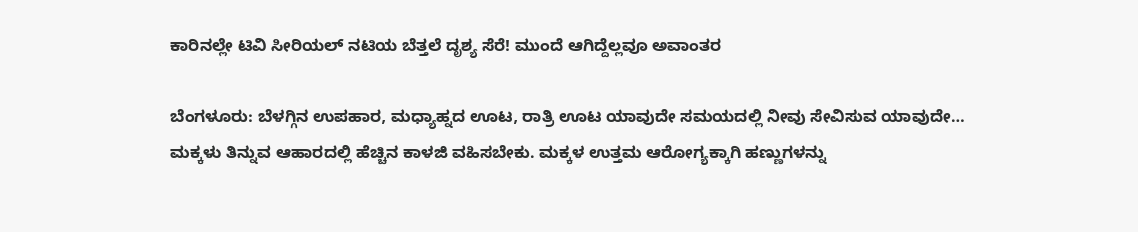ಕಾರಿನಲ್ಲೇ ಟಿವಿ ಸೀರಿಯಲ್ ನಟಿಯ ಬೆತ್ತಲೆ ದೃಶ್ಯ ಸೆರೆ! ಮುಂದೆ ಆಗಿದ್ದೆಲ್ಲವೂ ಅವಾಂತರ

ಬೆಂಗಳೂರು: ಬೆಳಗ್ಗಿನ ಉಪಹಾರ, ಮಧ್ಯಾಹ್ನದ ಊಟ, ರಾತ್ರಿ ಊಟ ಯಾವುದೇ ಸಮಯದಲ್ಲಿ ನೀವು ಸೇವಿಸುವ ಯಾವುದೇ…
ಮಕ್ಕಳು ತಿನ್ನುವ ಆಹಾರದಲ್ಲಿ ಹೆಚ್ಚಿನ ಕಾಳಜಿ ವಹಿಸಬೇಕು. ಮಕ್ಕಳ ಉತ್ತಮ ಆರೋಗ್ಯಕ್ಕಾಗಿ ಹಣ್ಣುಗಳನ್ನು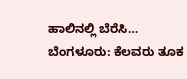ಹಾಲಿನಲ್ಲಿ ಬೆರೆಸಿ…
ಬೆಂಗಳೂರು: ಕೆಲವರು ತೂಕ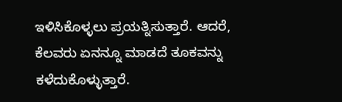ಇಳಿಸಿಕೊಳ್ಳಲು ಪ್ರಯತ್ನಿಸುತ್ತಾರೆ. ಆದರೆ, ಕೆಲವರು ಏನನ್ನೂ ಮಾಡದೆ ತೂಕವನ್ನು ಕಳೆದುಕೊಳ್ಳುತ್ತಾರೆ.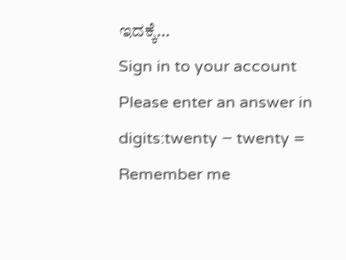ಇದಕ್ಕೆ…
Sign in to your account
Please enter an answer in digits:twenty − twenty =
Remember me